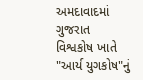અમદાવાદમાં ગુજરાત વિશ્વકોષ ખાતે "આર્ય યુગકોષ"નું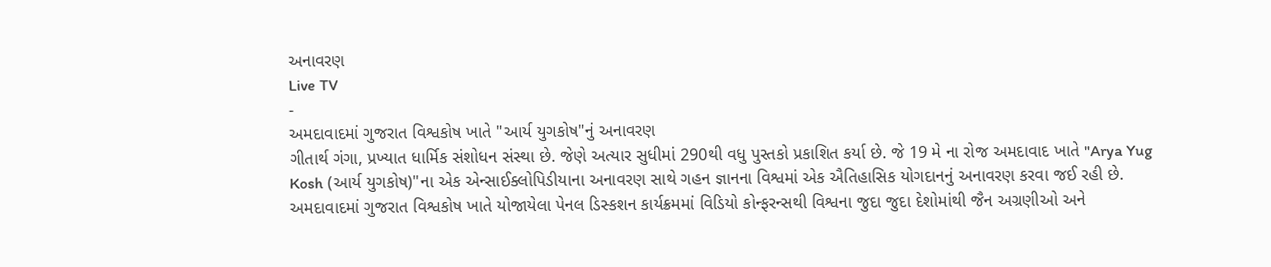અનાવરણ
Live TV
-
અમદાવાદમાં ગુજરાત વિશ્વકોષ ખાતે "આર્ય યુગકોષ"નું અનાવરણ
ગીતાર્થ ગંગા, પ્રખ્યાત ધાર્મિક સંશોધન સંસ્થા છે. જેણે અત્યાર સુધીમાં 290થી વધુ પુસ્તકો પ્રકાશિત કર્યા છે. જે 19 મે ના રોજ અમદાવાદ ખાતે "Arya Yug Kosh (આર્ય યુગકોષ)"ના એક એન્સાઈક્લોપિડીયાના અનાવરણ સાથે ગહન જ્ઞાનના વિશ્વમાં એક ઐતિહાસિક યોગદાનનું અનાવરણ કરવા જઈ રહી છે. અમદાવાદમાં ગુજરાત વિશ્વકોષ ખાતે યોજાયેલા પેનલ ડિસ્કશન કાર્યક્રમમાં વિડિયો કોન્ફરન્સથી વિશ્વના જુદા જુદા દેશોમાંથી જૈન અગ્રણીઓ અને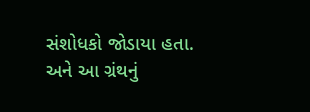સંશોધકો જોડાયા હતા. અને આ ગ્રંથનું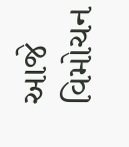આજે વિમોચન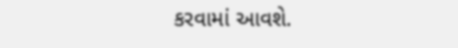કરવામાં આવશે.